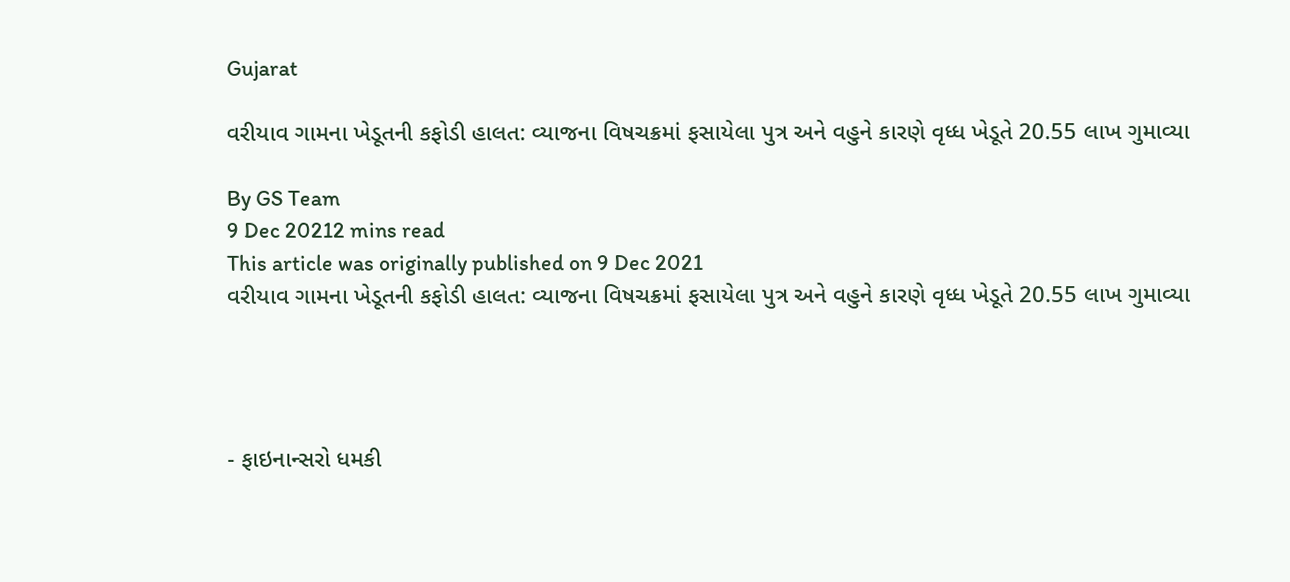Gujarat

વરીયાવ ગામના ખેડૂતની કફોડી હાલત: વ્યાજના વિષચક્રમાં ફસાયેલા પુત્ર અને વહુને કારણે વૃધ્ધ ખેડૂતે 20.55 લાખ ગુમાવ્યા

By GS Team
9 Dec 20212 mins read
This article was originally published on 9 Dec 2021
વરીયાવ ગામના ખેડૂતની કફોડી હાલત: વ્યાજના વિષચક્રમાં ફસાયેલા પુત્ર અને વહુને કારણે વૃધ્ધ ખેડૂતે 20.55 લાખ ગુમાવ્યા




- ફાઇનાન્સરો ધમકી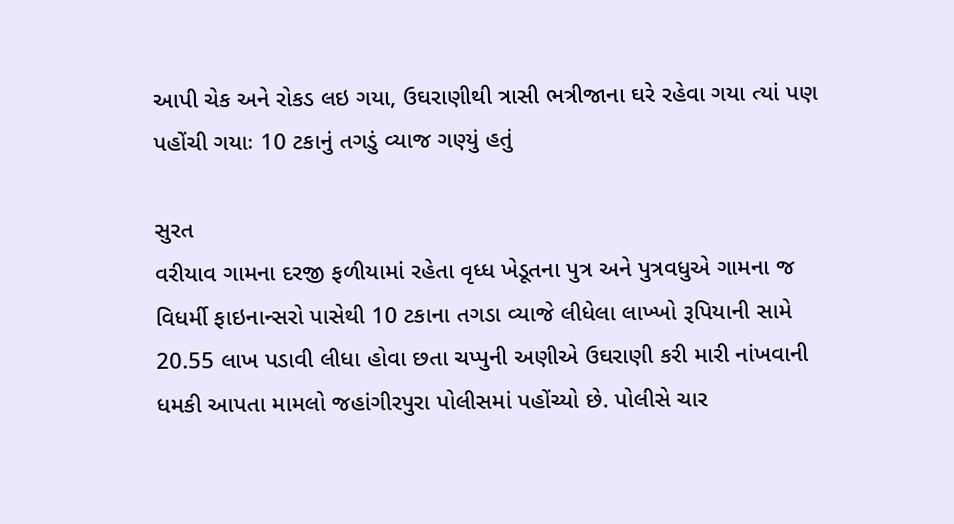આપી ચેક અને રોકડ લઇ ગયા, ઉઘરાણીથી ત્રાસી ભત્રીજાના ઘરે રહેવા ગયા ત્યાં પણ પહોંચી ગયાઃ 10 ટકાનું તગડું વ્યાજ ગણ્યું હતું

સુરત
વરીયાવ ગામના દરજી ફળીયામાં રહેતા વૃધ્ધ ખેડૂતના પુત્ર અને પુત્રવધુએ ગામના જ વિધર્મી ફાઇનાન્સરો પાસેથી 10 ટકાના તગડા વ્યાજે લીધેલા લાખ્ખો રૂપિયાની સામે 20.55 લાખ પડાવી લીધા હોવા છતા ચપ્પુની અણીએ ઉઘરાણી કરી મારી નાંખવાની ધમકી આપતા મામલો જહાંગીરપુરા પોલીસમાં પહોંચ્યો છે. પોલીસે ચાર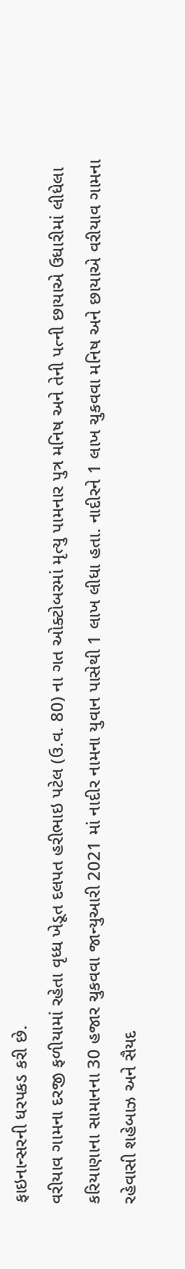ફાઇનાન્સરની ધરપકડ કરી છે.
વરીયાવ ગામના દરજી ફળીયામાં રહેતા વૃધ્ધ ખેડૂત દલપત હરીભાઇ પટેલ (ઉ.વ. 80) ના ગત ઓક્ટોબરમાં મૃત્યુ પામનાર પુત્ર મનિષ અને તેની પત્ની છાયાએ ઉધારીમાં લીધેલા કરિયાણાના સામાનના 30 હજાર ચુકવવા જાન્યુઆરી 2021 માં નાદીર નામના યુવાન પાસેથી 1 લાખ લીધા હતા. નાદીરને 1 લાખ ચુકવવા મનિષ અને છાયાએ વરીયાવ ગામના રહેવાસી શહેબાઝ અને સૈયદ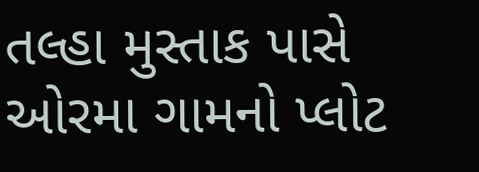તલ્હા મુસ્તાક પાસે ઓરમા ગામનો પ્લોટ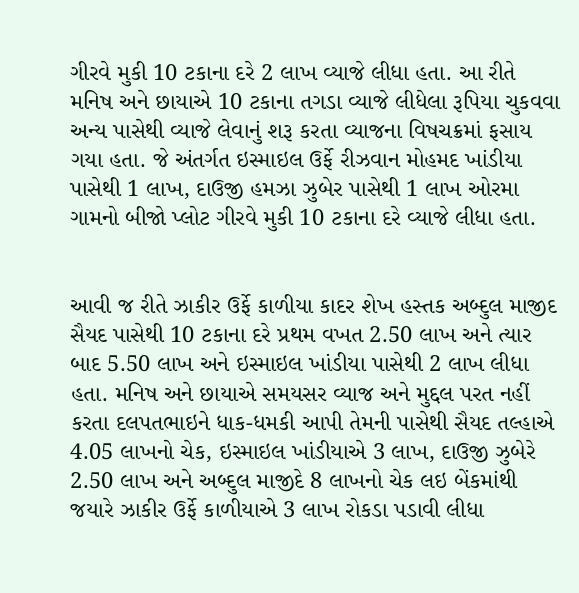ગીરવે મુકી 10 ટકાના દરે 2 લાખ વ્યાજે લીધા હતા. આ રીતે મનિષ અને છાયાએ 10 ટકાના તગડા વ્યાજે લીધેલા રૂપિયા ચુકવવા અન્ય પાસેથી વ્યાજે લેવાનું શરૂ કરતા વ્યાજના વિષચક્રમાં ફસાય ગયા હતા. જે અંતર્ગત ઇસ્માઇલ ઉર્ફે રીઝવાન મોહમદ ખાંડીયા પાસેથી 1 લાખ, દાઉજી હમઝા ઝુબેર પાસેથી 1 લાખ ઓરમા ગામનો બીજો પ્લોટ ગીરવે મુકી 10 ટકાના દરે વ્યાજે લીધા હતા.


આવી જ રીતે ઝાકીર ઉર્ફે કાળીયા કાદર શેખ હસ્તક અબ્દુલ માજીદ સૈયદ પાસેથી 10 ટકાના દરે પ્રથમ વખત 2.50 લાખ અને ત્યાર બાદ 5.50 લાખ અને ઇસ્માઇલ ખાંડીયા પાસેથી 2 લાખ લીધા હતા. મનિષ અને છાયાએ સમયસર વ્યાજ અને મુદ્દલ પરત નહીં કરતા દલપતભાઇને ધાક-ધમકી આપી તેમની પાસેથી સૈયદ તલ્હાએ 4.05 લાખનો ચેક, ઇસ્માઇલ ખાંડીયાએ 3 લાખ, દાઉજી ઝુબેરે 2.50 લાખ અને અબ્દુલ માજીદે 8 લાખનો ચેક લઇ બેંકમાંથી જયારે ઝાકીર ઉર્ફે કાળીયાએ 3 લાખ રોકડા પડાવી લીધા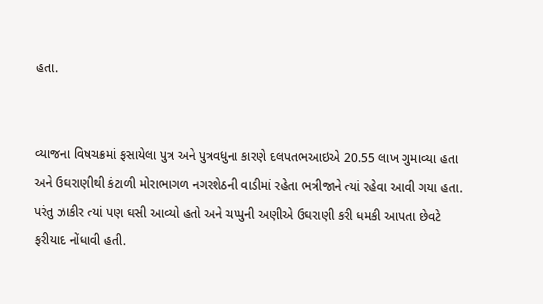હતા.


વ્યાજના વિષચક્રમાં ફસાયેલા પુત્ર અને પુત્રવધુના કારણે દલપતભઆઇએ 20.55 લાખ ગુમાવ્યા હતા અને ઉઘરાણીથી કંટાળી મોરાભાગળ નગરશેઠની વાડીમાં રહેતા ભત્રીજાને ત્યાં રહેવા આવી ગયા હતા. પરંતુ ઝાકીર ત્યાં પણ ઘસી આવ્યો હતો અને ચપ્પુની અણીએ ઉઘરાણી કરી ધમકી આપતા છેવટે ફરીયાદ નોંધાવી હતી.